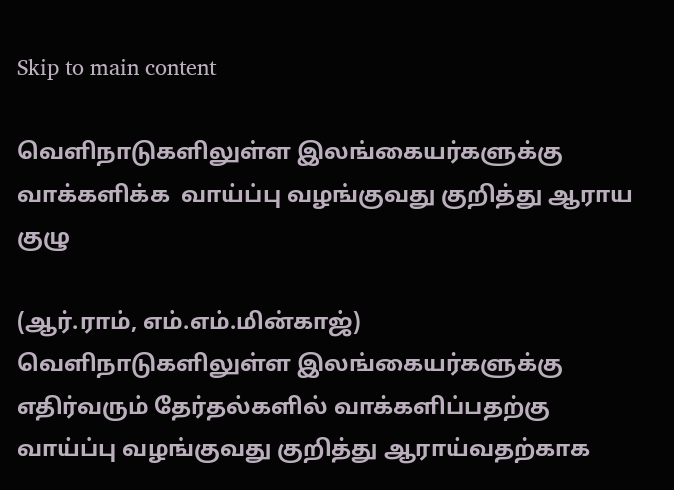Skip to main content

வெளிநாடுகளிலுள்ள இலங்கையர்களுக்கு வாக்களிக்க  வாய்ப்பு வழங்குவது குறித்து ஆராய குழு

(ஆர்.ராம், எம்.எம்.மின்காஜ்)
வெளிநாடுகளிலுள்ள இலங்கையர்களுக்கு எதிர்வரும் தேர்தல்களில் வாக்களிப்பதற்கு வாய்ப்பு வழங்குவது குறித்து ஆராய்வதற்காக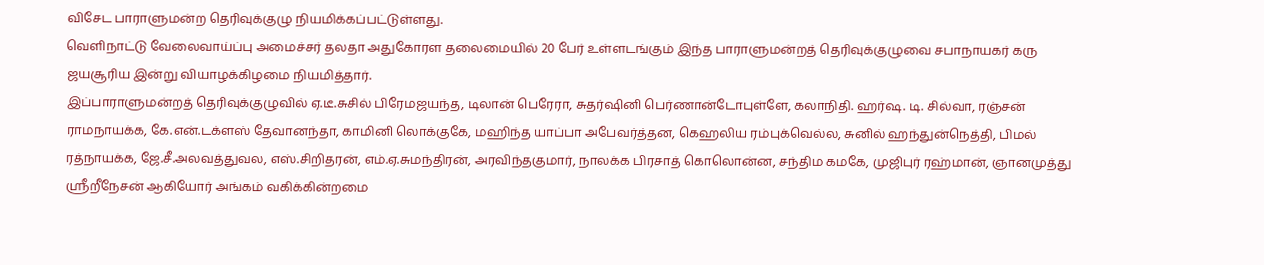விசேட பாராளுமன்ற தெரிவுக்குழு நியமிக்கப்பட்டுள்ளது.
வெளிநாட்டு வேலைவாய்ப்பு அமைச்சர் தலதா அதுகோரள தலைமையில் 20 பேர் உள்ளடங்கும் இந்த பாராளுமன்றத் தெரிவுக்குழுவை சபாநாயகர் கரு ஜயசூரிய இன்று வியாழக்கிழமை நியமித்தார்.
இப்பாராளுமன்றத் தெரிவுக்குழுவில் ஏ.டீ.சுசில் பிரேமஜயந்த, டிலான் பெரேரா, சுதர்ஷினி பெர்ணான்டோபுள்ளே, கலாநிதி. ஹர்ஷ. டி. சில்வா, ரஞ்சன் ராமநாயக்க, கே.என்.டக்ளஸ் தேவானந்தா, காமினி லொக்குகே, மஹிந்த யாப்பா அபேவர்த்தன, கெஹலிய ரம்புக்வெல்ல, சுனில் ஹந்துன்நெத்தி, பிமல் ரத்நாயக்க, ஜே.சீ.அலவத்துவல, எஸ்.சிறிதரன், எம்.ஏ.சுமந்திரன், அரவிந்தகுமார், நாலக்க பிரசாத் கொலொன்ன, சந்திம கமகே, முஜிபுர் ரஹ்மான், ஞானமுத்து ஸ்ரீறீநேசன் ஆகியோர் அங்கம் வகிக்கின்றமை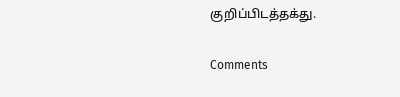குறிப்பிடத்தக்து.

Comments